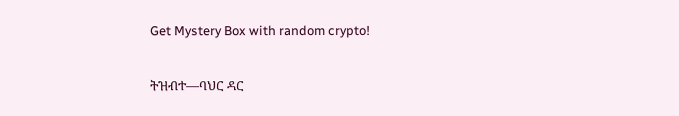Get Mystery Box with random crypto!

ትዝብተ—ባህር ዳር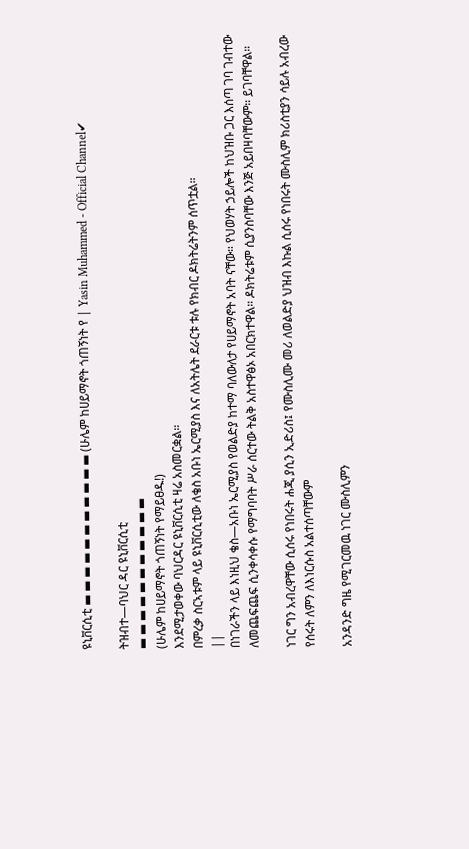ዩኒቨርሲቲ ▬ ▬ ▬ ▬ ▬ ▬ ▬ ▬ ▬ ▬ ▬ (ሁሌም ከሀይማኖት ጎጠኝነት የ | Yasin Muhammed - Official Channel✔

ትዝብተ—ባህር ዳር ዩኒቨርሲቲ
▬ ▬ ▬ ▬ ▬ ▬ ▬ ▬ ▬ ▬ ▬
(ሁሌም ከሀይማኖት ጎጠኝነት የማይፀዱ!)
እንደሚታወቀው ባህርዳር ዩኒቨርሲቲ ዛሬ አስመርቋል።
በምረቃ ስርኣቱም ላይ ዩኒቨርሲቲው ለቄስ አቡነ ኤርሚያስ እና ለአትሌት ደራርቱ ቱሉ የክብር ዶክትሬትንም ሰጥቷል።
||
በነገራችን ላይ እነዚህ ቄስ—አቡነ ኤርሚያስ የወልድያ ከተማ ባለውለታ የሀይማኖት አባት ናቸው። የህወሃት ኃይሎች ከህዝቡ ጋር እሰጣ ገባ ገብተው ለመጨፍጨፍ ሲንቀሳቀሱ የማግባባት ሥራ ሰርተው ትልቅ አስተዋፅኦ አበርክተዋል። ዶክትሬቱም ሲያንስባቸው እንጅ አይበዛባቸውም። ይገባቸዋል።

ነገር ግን አብረዋቸው ሲሰሩ የነበሩት ሐጂ ያሲን ኢድሪስ፤ የሙስሊሙ መሪ ለወልድያ ህዝብ እኩል ሲሰሩ የነበሩት ሙስሊም ክሪስቲያን ሳይሉ አብረው የሰሩት ለምን ለእነርሱስ አልተሰጣቸውም

አንዳንድ ግዜ የሚገርመዉ ነገር ሙስሊምን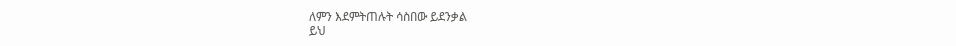ለምን እደምትጠሉት ሳስበው ይደንቃል
ይህ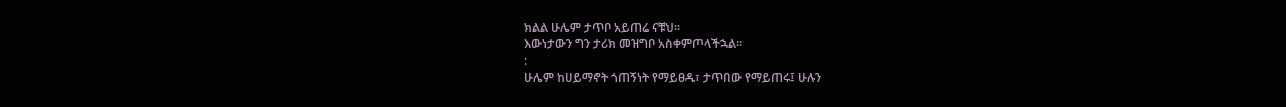ክልል ሁሌም ታጥቦ አይጠሬ ናቹህ።
እውነታውን ግን ታሪክ መዝግቦ አስቀምጦላችኋል።
:
ሁሌም ከሀይማኖት ጎጠኝነት የማይፀዱ፣ ታጥበው የማይጠሩ፤ ሁሉን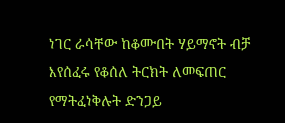ነገር ራሳቸው ከቆሙበት ሃይማኖት ብቻ እየሰፈሩ የቆሰለ ትርክት ለመፍጠር የማትፈነቅሉት ድንጋይ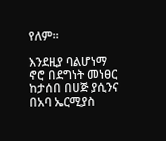የለም።

እንደዚያ ባልሆነማ ኖሮ በደግነት መነፀር ከታሰበ በሀጅ ያሲንና በአባ ኤርሚያስ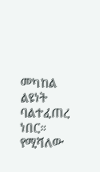መካከል ልዩነት ባልተፈጠረ ነበር።
የሚሻለው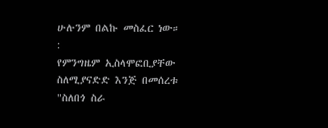ሁሉንም በልኩ መስፈር ነው።
:
የምንግዜም ኢስላሞፎቢያቸው ስለሚያናድድ እንጅ በመሰረቱ "ስለበጎ ስራ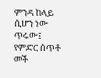ምንዳ ከላይ ሲሆን ነው ጥሩው፤ የምድር ሰጥቶ መች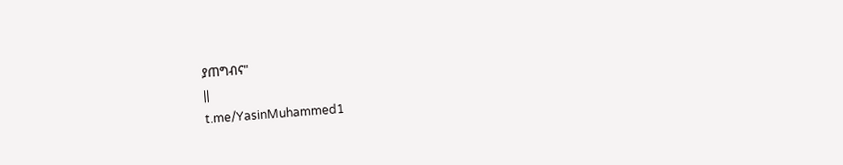ያጠግብና"
||
t.me/YasinMuhammed1